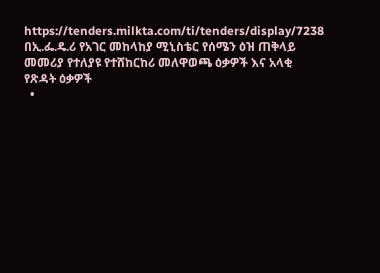https://tenders.milkta.com/ti/tenders/display/7238
በኢ.ፌ.ዴ.ሪ የአገር መከላከያ ሚኒስቴር የሰሜን ዕዝ ጠቅላይ መመሪያ የተለያዩ የተሸከርከሪ መለዋወጫ ዕቃዎች እና አላቂ የጽዳት ዕቃዎች
  •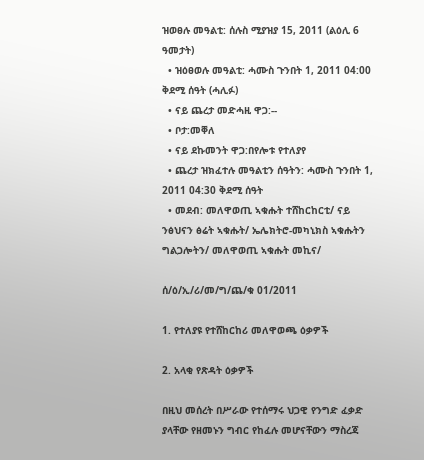ዝወፀሉ መዓልቲ: ሰሉስ ሚያዝያ 15, 2011 (ልዕሊ 6 ዓመታት)
  • ዝዕፀወሉ መዓልቲ: ሓሙስ ጉንበት 1, 2011 04:00 ቅደሚ ሰዓት (ሓሊፉ)
  • ናይ ጨረታ መድሓዚ ዋጋ:--
  • ቦታ:መቐለ
  • ናይ ደኩመንት ዋጋ:በየሎቱ የተለያየ
  • ጨረታ ዝክፈተሉ መዓልቲን ሰዓትን: ሓሙስ ጉንበት 1, 2011 04:30 ቅደሚ ሰዓት
  • መደብ: መለዋወጢ ኣቁሑት ተሸከርከርቲ/ ናይ ንፅህናን ፅሬት ኣቁሑት/ ኤሌክትሮ-መካኒክስ ኣቁሑትን ግልጋሎትን/ መለዋወጢ ኣቁሑት መኪና/

ሰ/ዕ/ኢ/ሪ/መ/ግ/ጨ/ቁ 01/2011

1. የተለያዩ የተሸከርከሪ መለዋወጫ ዕቃዎች

2. አላቂ የጽዳት ዕቃዎች

በዚህ መሰረት በሥራው የተሰማሩ ህጋዊ የንግድ ፈቃድ ያላቸው የዘመኑን ግብር የከፈሉ መሆናቸውን ማስረጃ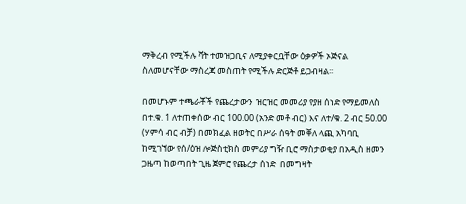ማቅረብ የሚችሉ ቫት ተመዝጋቢና ለሚያቀርቧቸው ዕቃዎች ኦጅናል ስለመሆናቸው ማስረጃ መስጠት የሚችሉ ድርጅቶ ይጋብዛል፡፡

በመሆኑም ተጫራቾች የጨረታውን  ዝርዝር መመሪያ የያዘ ሰነድ የማይመለስ በተ.ቁ. 1 ለተጠቀሰው ብር 100.00 (አንድ መቶ ብር) እና ለተ/ቁ. 2 ብር 50.00 (ሃምሳ ብር ብቻ) በመክፈል ዘወትር በሥራ ሰዓት መቐለ ላጪ አካባቢ ከሚገኘው የሰ/ዕዝ ሎጅስቲክስ መምሪያ ግዥ ቢሮ ማስታወቂያ በአዲስ ዘመን ጋዜጣ ከወጣበት ጊዜ ጀምሮ የጨረታ ሰነድ  በመግዛት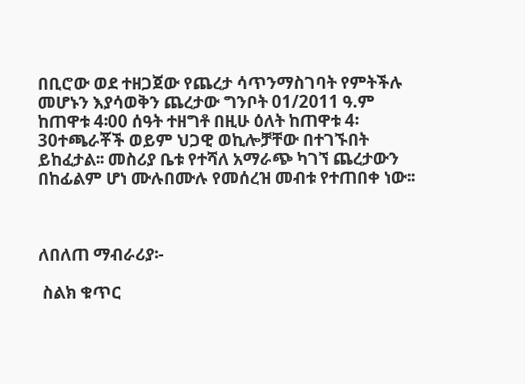በቢሮው ወደ ተዘጋጀው የጨረታ ሳጥንማስገባት የምትችሉ መሆኑን እያሳወቅን ጨረታው ግንቦት 01/2011 ዓ.ም ከጠዋቱ 4፡00 ሰዓት ተዘግቶ በዚሁ ዕለት ከጠዋቱ 4፡30ተጫራቾች ወይም ህጋዊ ወኪሎቻቸው በተገኙበት ይከፈታል፡፡ መስሪያ ቤቱ የተሻለ አማራጭ ካገኘ ጨረታውን በከፊልም ሆነ ሙሉበሙሉ የመሰረዝ መብቱ የተጠበቀ ነው፡፡



ለበለጠ ማብራሪያ፡-

 ስልክ ቁጥር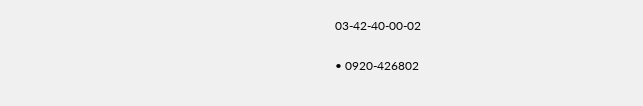03-42-40-00-02

• 0920-426802